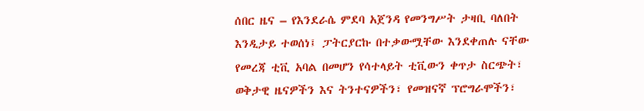ሰበር ዜና – የእንደራሴ ምደባ አጀንዳ የመንግሥት ታዛቢ ባለበት እንዲታይ ተወሰነ፤ ፓትርያርኩ በተቃውሟቸው እንደቀጠሉ ናቸው
የመረጃ ቲቪ አባል በመሆን የሳተላይት ቲቪውን ቀጥታ ስርጭት፣ ወቅታዊ ዜናዎችን እና ትንተናዎችን፣ የመዝናኛ ፕሮግራሞችን፣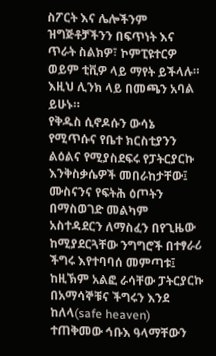ስፖርት እና ሌሎችንም ዝግጅቶቻችንን በፍጥነት እና ጥራት ስልክዎ፣ ኮምፒዩተርዎ ወይም ቲቪዎ ላይ ማየት ይችላሉ። እዚህ ሊንክ ላይ በመጫን አባል ይሁኑ።
የቅዱስ ሲኖዶሱን ውሳኔ የሚጥሱና የቤተ ክርስቲያንን ልዕልና የሚያስደፍሩ የፓትርያርኩ እንቅስቃሴዎች መበራከታቸው፤ ሙስናንና የፍትሕ ዕጦትን በማስወገድ መልካም አስተዳደርን ለማስፈን በየጊዜው ከሚያደርጓቸው ንግግሮች በተፃራሪ ችግሩ እየተባባሰ መምጣቱ፤ ከዚኽም አልፎ ራሳቸው ፓትርያርኩ በአማሳኞቹና ችግሩን እንደ ከለላ(safe heaven) ተጠቅመው ኅቡእ ዓላማቸውን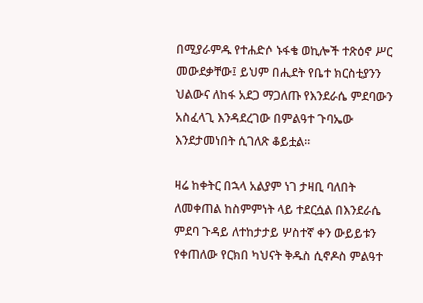በሚያራምዱ የተሐድሶ ኑፋቄ ወኪሎች ተጽዕኖ ሥር መውደቃቸው፤ ይህም በሒደት የቤተ ክርስቲያንን ህልውና ለከፋ አደጋ ማጋለጡ የእንደራሴ ምደባውን አስፈላጊ እንዳደረገው በምልዓተ ጉባኤው እንደታመነበት ሲገለጽ ቆይቷል፡፡

ዛሬ ከቀትር በኋላ አልያም ነገ ታዛቢ ባለበት ለመቀጠል ከስምምነት ላይ ተደርሷል በእንደራሴ ምደባ ጉዳይ ለተከታታይ ሦስተኛ ቀን ውይይቱን የቀጠለው የርክበ ካህናት ቅዱስ ሲኖዶስ ምልዓተ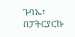ጉባኤ፣ በፓትርያርኩ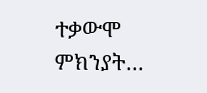ተቃውሞ ምክንያት…